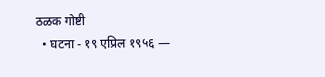ठळक गोष्टी
  • घटना - १९ एप्रिल १९५६ —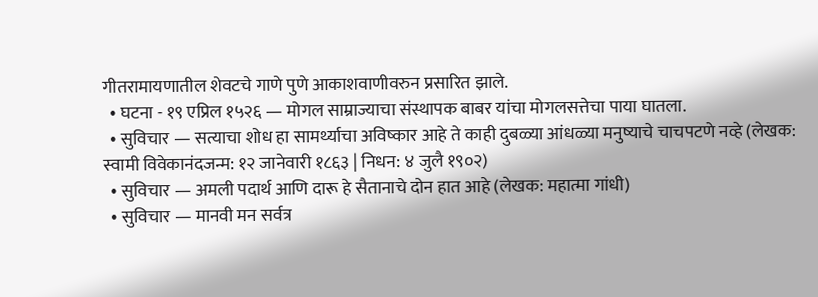गीतरामायणातील शेवटचे गाणे पुणे आकाशवाणीवरुन प्रसारित झाले.
  • घटना - १९ एप्रिल १५२६ — मोगल साम्राज्याचा संस्थापक बाबर यांचा मोगलसत्तेचा पाया घातला.
  • सुविचार — सत्याचा शोध हा सामर्थ्याचा अविष्कार आहे ते काही दुबळ्या आंधळ्या मनुष्याचे चाचपटणे नव्हे (लेखक: स्वामी विवेकानंदजन्म: १२ जानेवारी १८६३ | निधन: ४ जुलै १९०२)
  • सुविचार — अमली पदार्थ आणि दारू हे सैतानाचे दोन हात आहे (लेखक: महात्मा गांधी)
  • सुविचार — मानवी मन सर्वत्र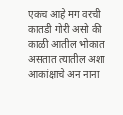एकच आहे मग वरची कातडी गोरी असो की काळी आतील भोकात असतात त्यातील अशा आकांक्षाचे अन नाना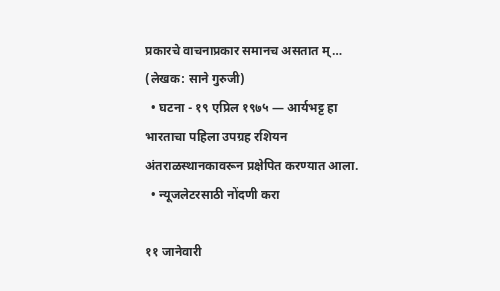प्रकारचे वाचनाप्रकार समानच असतात म्… (लेखक: साने गुरुजी)
  • घटना - १९ एप्रिल १९७५ — आर्यभट्ट हा भारताचा पहिला उपग्रह रशियन अंतराळस्थानकावरून प्रक्षेपित करण्यात आला.
  • न्यूजलेटरसाठी नोंदणी करा

११ जानेवारी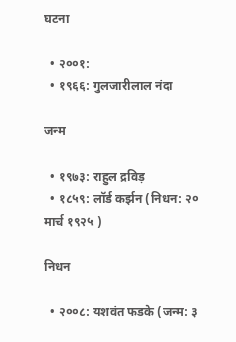घटना

  • २००१:
  • १९६६: गुलजारीलाल नंदा

जन्म

  • १९७३: राहुल द्रविड़
  • १८५९: लॉर्ड कर्झन (निधन: २० मार्च १९२५ )

निधन

  • २००८: यशवंत फडके (जन्म: ३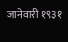जानेवारी १९३१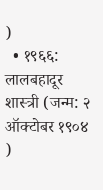)
  • १९६६: लालबहादूर शास्त्री (जन्म: २ ऑक्टोबर १९०४ )